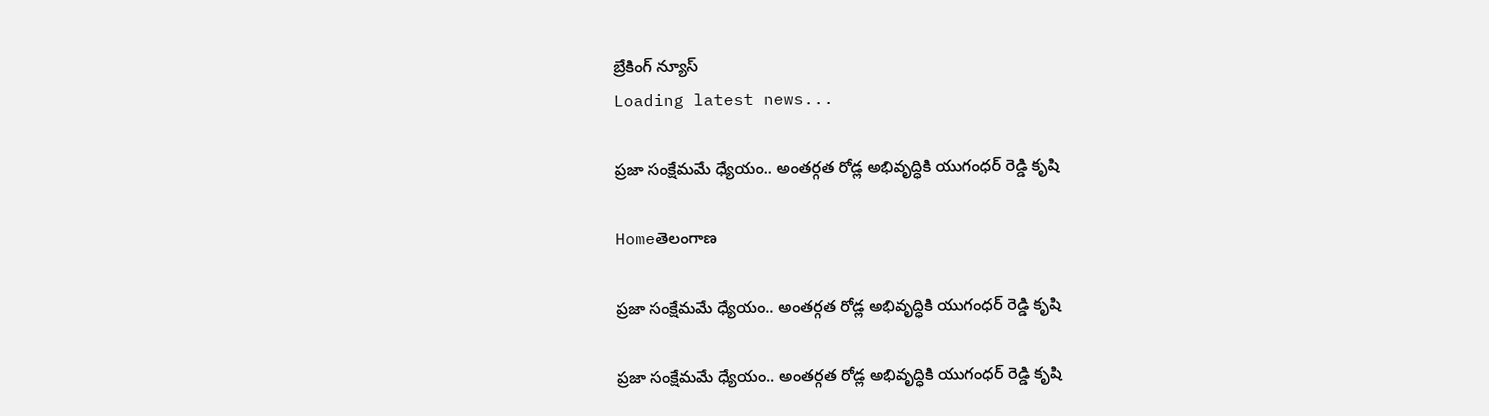బ్రేకింగ్ న్యూస్
Loading latest news...

ప్రజా సంక్షేమమే ధ్యేయం.. అంతర్గత రోడ్ల అభివృద్ధికి యుగంధర్ రెడ్డి కృషి

Homeతెలంగాణ

ప్రజా సంక్షేమమే ధ్యేయం.. అంతర్గత రోడ్ల అభివృద్ధికి యుగంధర్ రెడ్డి కృషి

ప్రజా సంక్షేమమే ధ్యేయం.. అంతర్గత రోడ్ల అభివృద్ధికి యుగంధర్ రెడ్డి కృషి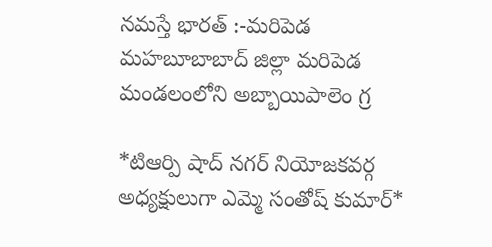నమస్తే భారత్ :-మరిపెడ మహబూబాబాద్ జిల్లా మరిపెడ మండలంలోని అబ్బాయిపాలెం గ్ర

*టిఆర్పి షాద్ నగర్ నియోజకవర్గ అధ్యక్షులుగా ఎమ్మె సంతోష్ కుమార్*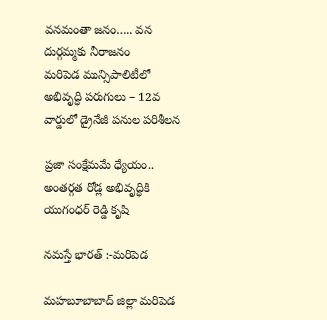వనమంతా జనం….. వన దుర్గమ్మకు నీరాజనం
మరిపెడ మున్సిపాలిటీలో అభివృద్ధి పరుగులు – 12వ వార్డులో డ్రైనేజీ పనుల పరిశీలన

ప్రజా సంక్షేమమే ధ్యేయం.. అంతర్గత రోడ్ల అభివృద్ధికి యుగంధర్ రెడ్డి కృషి

నమస్తే భారత్ :-మరిపెడ

మహబూబాబాద్ జిల్లా మరిపెడ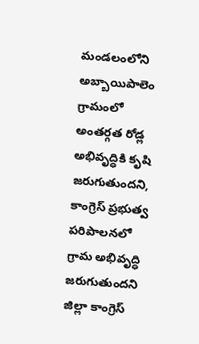మండలంలోని అబ్బాయిపాలెం గ్రామంలో అంతర్గత రోడ్ల అభివృద్ధికి కృషి జరుగుతుందని, కాంగ్రెస్ ప్రభుత్వ పరిపాలనలో గ్రామ అభివృద్ధి జరుగుతుందని జిల్లా కాంగ్రెస్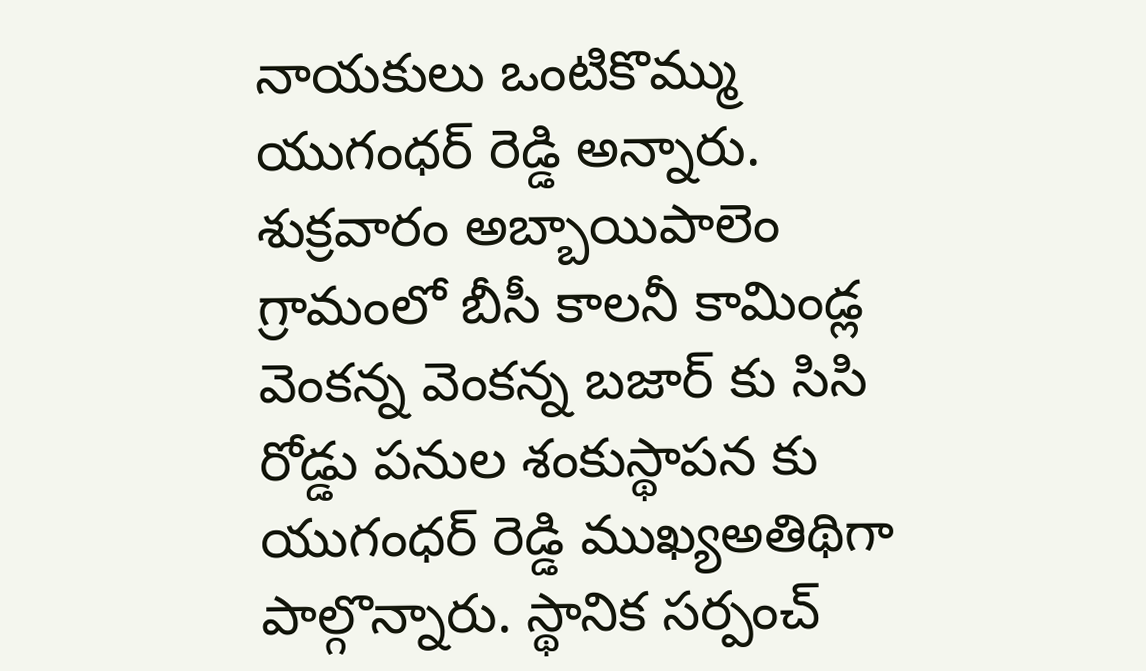నాయకులు ఒంటికొమ్ము యుగంధర్ రెడ్డి అన్నారు. శుక్రవారం అబ్బాయిపాలెం గ్రామంలో బీసీ కాలనీ కామిండ్ల వెంకన్న వెంకన్న బజార్ కు సిసి రోడ్డు పనుల శంకుస్థాపన కు యుగంధర్ రెడ్డి ముఖ్యఅతిథిగా పాల్గొన్నారు. స్థానిక సర్పంచ్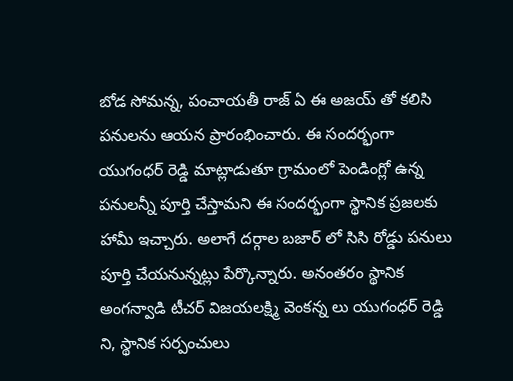బోడ సోమన్న, పంచాయతీ రాజ్ ఏ ఈ అజయ్ తో కలిసి పనులను ఆయన ప్రారంభించారు. ఈ సందర్భంగా యుగంధర్ రెడ్డి మాట్లాడుతూ గ్రామంలో పెండింగ్లో ఉన్న పనులన్నీ పూర్తి చేస్తామని ఈ సందర్భంగా స్థానిక ప్రజలకు హామీ ఇచ్చారు. అలాగే దర్గాల బజార్ లో సిసి రోడ్డు పనులు పూర్తి చేయనున్నట్లు పేర్కొన్నారు. అనంతరం స్థానిక అంగన్వాడి టీచర్ విజయలక్ష్మి వెంకన్న లు యుగంధర్ రెడ్డి ని, స్థానిక సర్పంచులు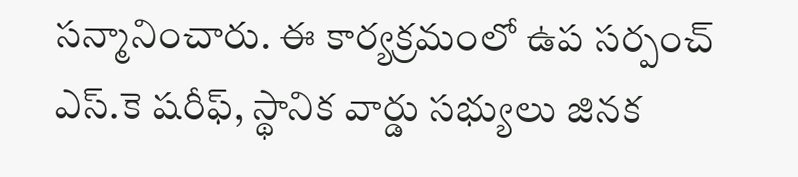సన్మానించారు. ఈ కార్యక్రమంలో ఉప సర్పంచ్ ఎస్.కె షరీఫ్, స్థానిక వార్డు సభ్యులు జినక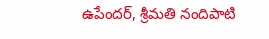ఉపేందర్, శ్రీమతి నందిపాటి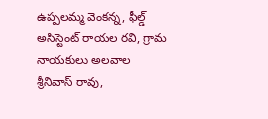ఉప్పలమ్మ వెంకన్న, ఫీల్డ్ అసిస్టెంట్ రాయల రవి, గ్రామ నాయకులు అలవాల శ్రీనివాస్ రావు,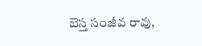బెస్త సంజీవ రావు,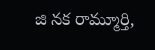జి నక రామ్మూర్తి,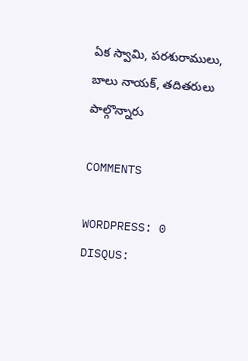ఏక స్వామి, పరశురాములు, బాలు నాయక్, తదితరులు పాల్గొన్నారు

COMMENTS

WORDPRESS: 0
DISQUS: